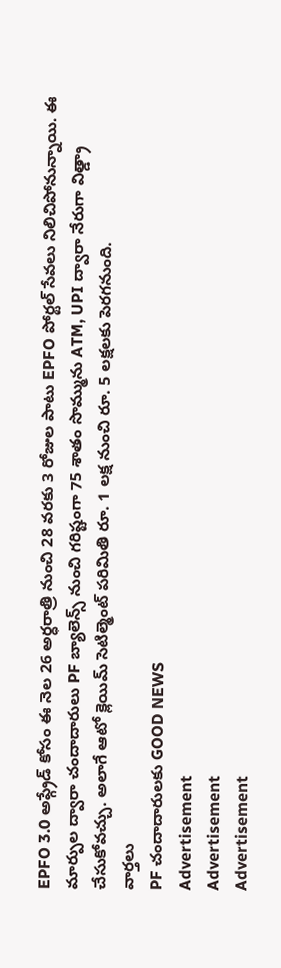EPFO 3.0 అప్గ్రేడ్ కోసం ఈ నెల 26 అర్ధరాత్రి నుంచి 28 వరకు 3 రోజుల పాటు EPFO పోర్టల్ సేవలు నిలిచిపోనున్నాయి. ఈ మార్పుల ద్వారా చందాదారులు PF బ్యాలెన్స్ నుంచి గరిష్టంగా 75 శాతం సొమ్మును ATM, UPI ద్వారా నేరుగా విత్డ్రా చేసుకోవచ్చు. అలాగే ఆటో క్లెయిమ్ సెటిల్మెంట్ పరిమితి రూ. 1 లక్ష నుంచి రూ. 5 లక్షలకు పెరగనుంది.
వార్తలు
PF చందాదారులకు GOOD NEWS
Advertisement
Advertisement
Advertisement